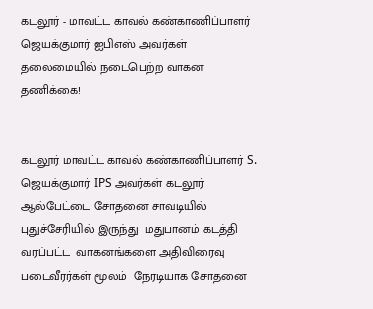கடலூர் - மாவட்ட காவல் கண்காணிப்பாளர் ஜெயக்குமார் ஐபிஎஸ் அவர்கள் தலைமையில் நடைபெற்ற வாகன தணிக்கை!


கடலூர் மாவட்ட காவல் கண்காணிப்பாளர் S. ஜெயக்குமார் IPS அவர்கள் கடலூர் ஆல்பேட்டை சோதனை சாவடியில் புதுச்சேரியில் இருந்து  மதுபானம் கடத்தி வரப்பட்ட  வாகனங்களை அதிவிரைவு படைவீரர்கள் மூலம்  நேரடியாக சோதனை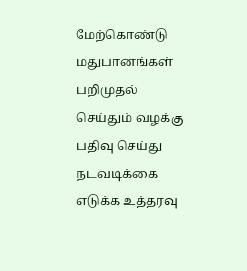மேற்கொண்டு மதுபானங்கள் பறிமுதல் செய்தும் வழக்கு பதிவு செய்து நடவடிக்கை எடுக்க உத்தரவு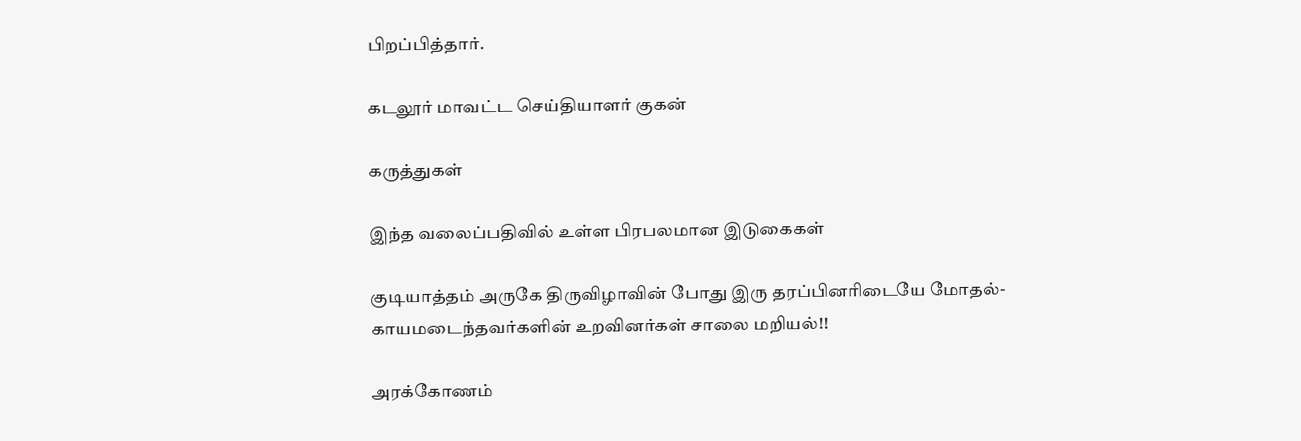பிறப்பித்தார்.

கடலூர் மாவட்ட செய்தியாளர் குகன்

கருத்துகள்

இந்த வலைப்பதிவில் உள்ள பிரபலமான இடுகைகள்

குடியாத்தம் அருகே திருவிழாவின் போது இரு தரப்பினரிடையே மோதல்- காயமடைந்தவர்களின் உறவினர்கள் சாலை மறியல்!!

அரக்கோணம்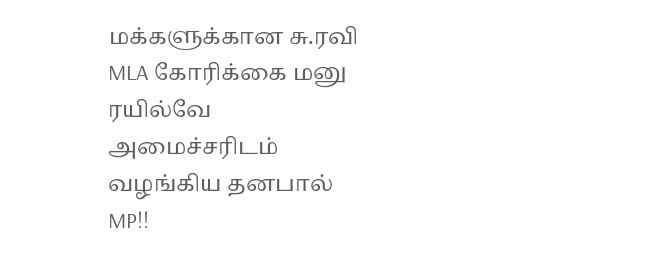மக்களுக்கான சு.ரவி MLA கோரிக்கை மனு ரயில்வே அமைச்சரிடம் வழங்கிய தனபால் MP!!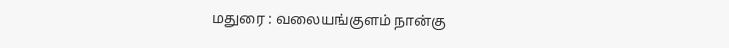மதுரை : வலையங்குளம் நான்கு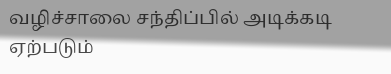வழிச்சாலை சந்திப்பில் அடிக்கடி ஏற்படும்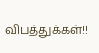விபத்துக்கள்!!